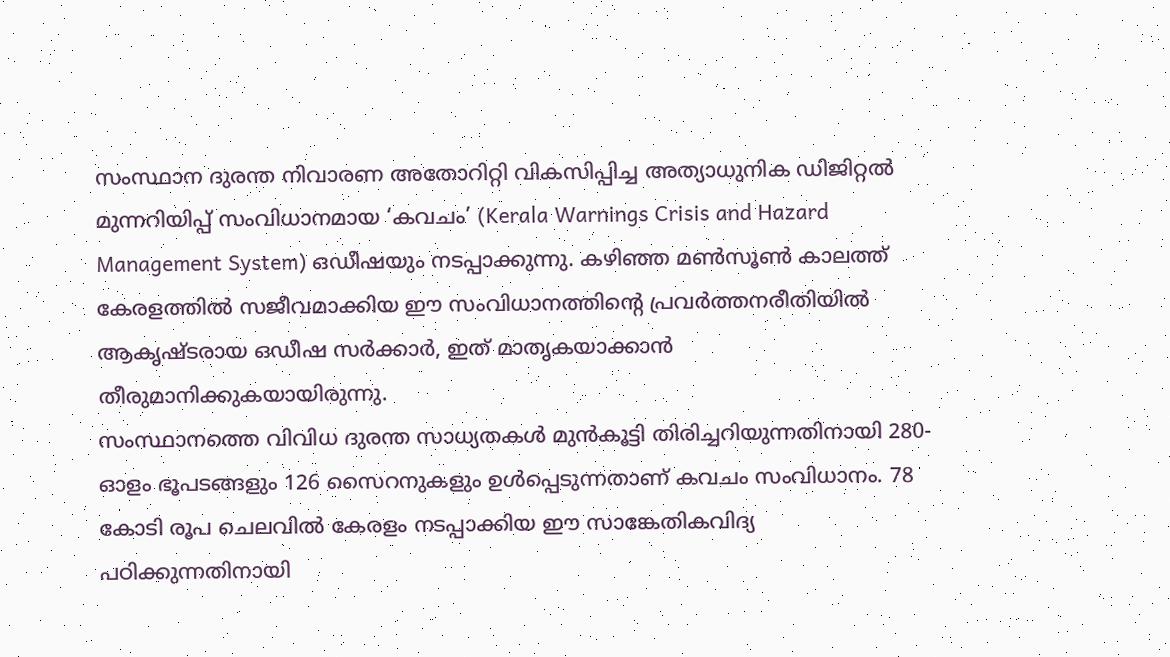സംസ്ഥാന ദുരന്ത നിവാരണ അതോറിറ്റി വികസിപ്പിച്ച അത്യാധുനിക ഡിജിറ്റൽ മുന്നറിയിപ്പ് സംവിധാനമായ ‘കവചം’ (Kerala Warnings Crisis and Hazard Management System) ഒഡീഷയും നടപ്പാക്കുന്നു. കഴിഞ്ഞ മൺസൂൺ കാലത്ത് കേരളത്തിൽ സജീവമാക്കിയ ഈ സംവിധാനത്തിന്റെ പ്രവർത്തനരീതിയിൽ ആകൃഷ്ടരായ ഒഡീഷ സർക്കാർ, ഇത് മാതൃകയാക്കാൻ തീരുമാനിക്കുകയായിരുന്നു.
സംസ്ഥാനത്തെ വിവിധ ദുരന്ത സാധ്യതകൾ മുൻകൂട്ടി തിരിച്ചറിയുന്നതിനായി 280-ഓളം ഭൂപടങ്ങളും 126 സൈറനുകളും ഉൾപ്പെടുന്നതാണ് കവചം സംവിധാനം. 78 കോടി രൂപ ചെലവിൽ കേരളം നടപ്പാക്കിയ ഈ സാങ്കേതികവിദ്യ പഠിക്കുന്നതിനായി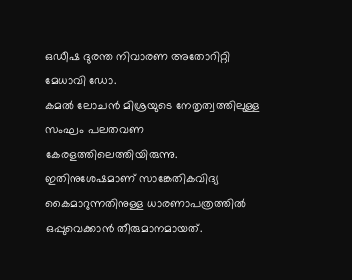ഒഡീഷ ദുരന്ത നിവാരണ അതോറിറ്റി മേധാവി ഡോ.
കമൽ ലോചൻ മിശ്രയുടെ നേതൃത്വത്തിലുള്ള സംഘം പലതവണ കേരളത്തിലെത്തിയിരുന്നു. ഇതിനുശേഷമാണ് സാങ്കേതികവിദ്യ കൈമാറുന്നതിനുള്ള ധാരണാപത്രത്തിൽ ഒപ്പുവെക്കാൻ തീരുമാനമായത്.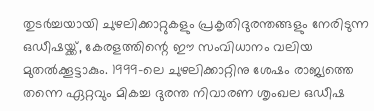തുടർച്ചയായി ചുഴലിക്കാറ്റുകളും പ്രകൃതിദുരന്തങ്ങളും നേരിടുന്ന ഒഡീഷയ്ക്ക്, കേരളത്തിന്റെ ഈ സംവിധാനം വലിയ മുതൽക്കൂട്ടാകും. 1999-ലെ ചുഴലിക്കാറ്റിനു ശേഷം രാജ്യത്തെ തന്നെ ഏറ്റവും മികച്ച ദുരന്ത നിവാരണ ശൃംഖല ഒഡീഷ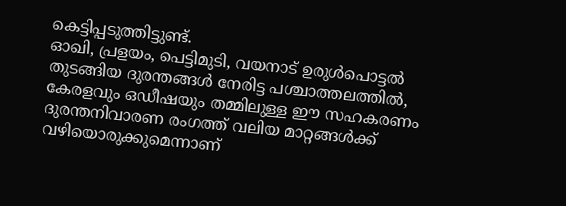കെട്ടിപ്പടുത്തിട്ടുണ്ട്.
ഓഖി, പ്രളയം, പെട്ടിമുടി, വയനാട് ഉരുൾപൊട്ടൽ തുടങ്ങിയ ദുരന്തങ്ങൾ നേരിട്ട പശ്ചാത്തലത്തിൽ, കേരളവും ഒഡീഷയും തമ്മിലുള്ള ഈ സഹകരണം ദുരന്തനിവാരണ രംഗത്ത് വലിയ മാറ്റങ്ങൾക്ക് വഴിയൊരുക്കുമെന്നാണ്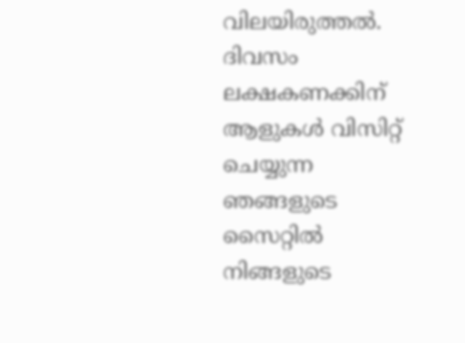വിലയിരുത്തൽ.
ദിവസം ലക്ഷകണക്കിന് ആളുകൾ വിസിറ്റ് ചെയ്യുന്ന ഞങ്ങളുടെ സൈറ്റിൽ നിങ്ങളുടെ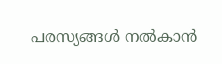പരസ്യങ്ങൾ നൽകാൻ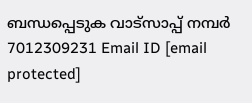ബന്ധപ്പെടുക വാട്സാപ്പ് നമ്പർ 7012309231 Email ID [email protected]